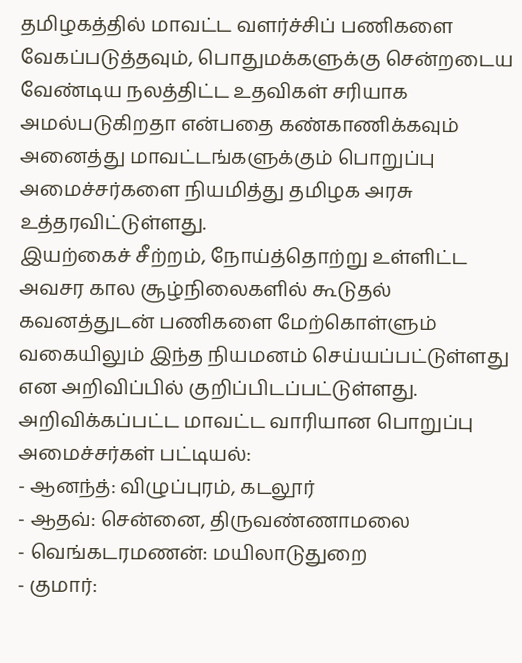தமிழகத்தில் மாவட்ட வளர்ச்சிப் பணிகளை வேகப்படுத்தவும், பொதுமக்களுக்கு சென்றடைய வேண்டிய நலத்திட்ட உதவிகள் சரியாக அமல்படுகிறதா என்பதை கண்காணிக்கவும் அனைத்து மாவட்டங்களுக்கும் பொறுப்பு அமைச்சர்களை நியமித்து தமிழக அரசு உத்தரவிட்டுள்ளது.
இயற்கைச் சீற்றம், நோய்த்தொற்று உள்ளிட்ட அவசர கால சூழ்நிலைகளில் கூடுதல் கவனத்துடன் பணிகளை மேற்கொள்ளும் வகையிலும் இந்த நியமனம் செய்யப்பட்டுள்ளது என அறிவிப்பில் குறிப்பிடப்பட்டுள்ளது.
அறிவிக்கப்பட்ட மாவட்ட வாரியான பொறுப்பு அமைச்சர்கள் பட்டியல்:
- ஆனந்த்: விழுப்புரம், கடலூர்
- ஆதவ்: சென்னை, திருவண்ணாமலை
- வெங்கடரமணன்: மயிலாடுதுறை
- குமார்: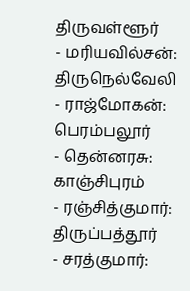திருவள்ளூர்
- மரியவில்சன்: திருநெல்வேலி
- ராஜ்மோகன்: பெரம்பலூர்
- தென்னரசு: காஞ்சிபுரம்
- ரஞ்சித்குமார்: திருப்பத்தூர்
- சரத்குமார்: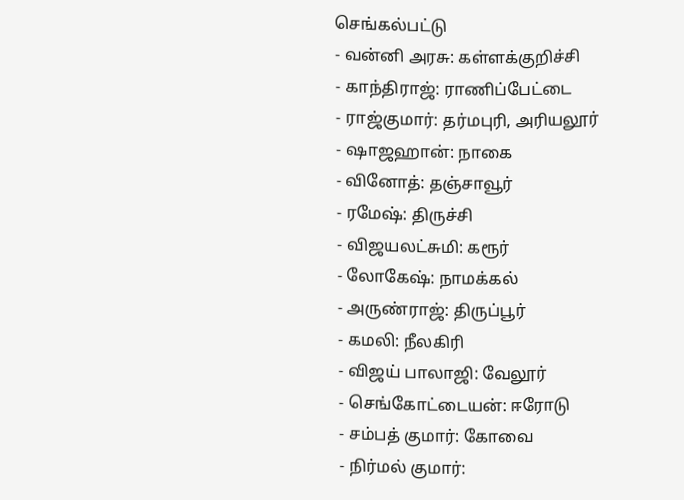செங்கல்பட்டு
- வன்னி அரசு: கள்ளக்குறிச்சி
- காந்திராஜ்: ராணிப்பேட்டை
- ராஜ்குமார்: தர்மபுரி, அரியலூர்
- ஷாஜஹான்: நாகை
- வினோத்: தஞ்சாவூர்
- ரமேஷ்: திருச்சி
- விஜயலட்சுமி: கரூர்
- லோகேஷ்: நாமக்கல்
- அருண்ராஜ்: திருப்பூர்
- கமலி: நீலகிரி
- விஜய் பாலாஜி: வேலூர்
- செங்கோட்டையன்: ஈரோடு
- சம்பத் குமார்: கோவை
- நிர்மல் குமார்: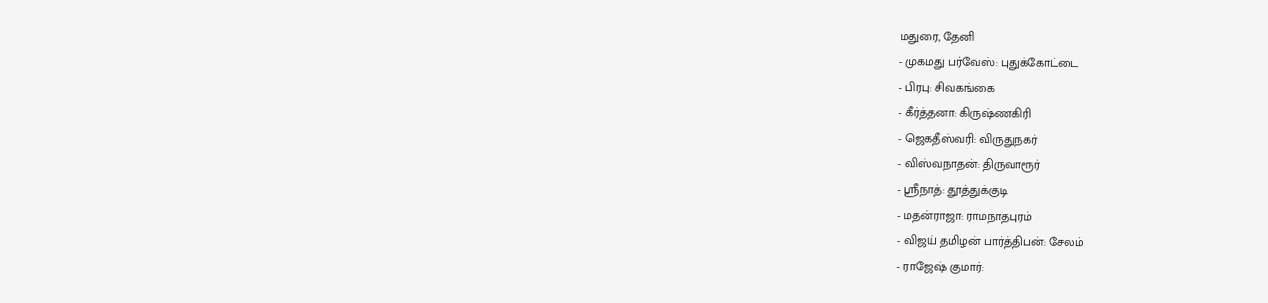மதுரை, தேனி
- முகமது பர்வேஸ்: புதுக்கோட்டை
- பிரபு: சிவகங்கை
- கீர்த்தனா: கிருஷ்ணகிரி
- ஜெகதீஸ்வரி: விருதுநகர்
- விஸ்வநாதன்: திருவாரூர்
- ஸ்ரீநாத்: தூத்துக்குடி
- மதன்ராஜா: ராமநாதபுரம்
- விஜய் தமிழன் பார்த்திபன்: சேலம்
- ராஜேஷ் குமார்: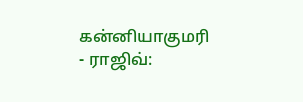கன்னியாகுமரி
- ராஜிவ்: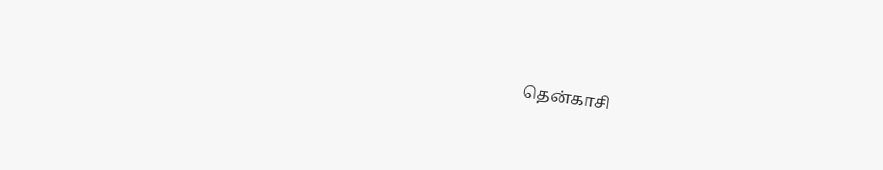தென்காசி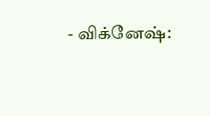- விக்னேஷ்: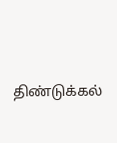திண்டுக்கல்